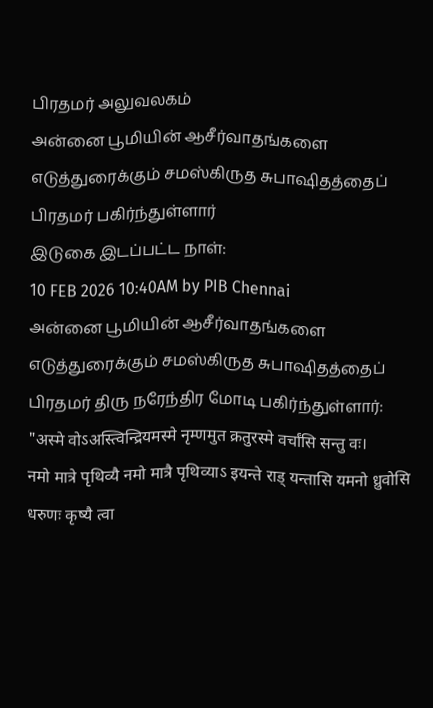பிரதமர் அலுவலகம்
அன்னை பூமியின் ஆசீர்வாதங்களை எடுத்துரைக்கும் சமஸ்கிருத சுபாஷிதத்தைப் பிரதமர் பகிர்ந்துள்ளார்
இடுகை இடப்பட்ட நாள்:
10 FEB 2026 10:40AM by PIB Chennai
அன்னை பூமியின் ஆசீர்வாதங்களை எடுத்துரைக்கும் சமஸ்கிருத சுபாஷிதத்தைப் பிரதமர் திரு நரேந்திர மோடி பகிர்ந்துள்ளார்:
"अस्मे वोऽअस्त्विन्द्रियमस्मे नृम्णमुत क्रतुरस्मे वर्चांसि सन्तु वः।
नमो मात्रे पृथिव्यै नमो मात्रै पृथिव्याऽ इयन्ते राड् यन्तासि यमनो ध्रुवोसि धरुणः कृष्यै त्वा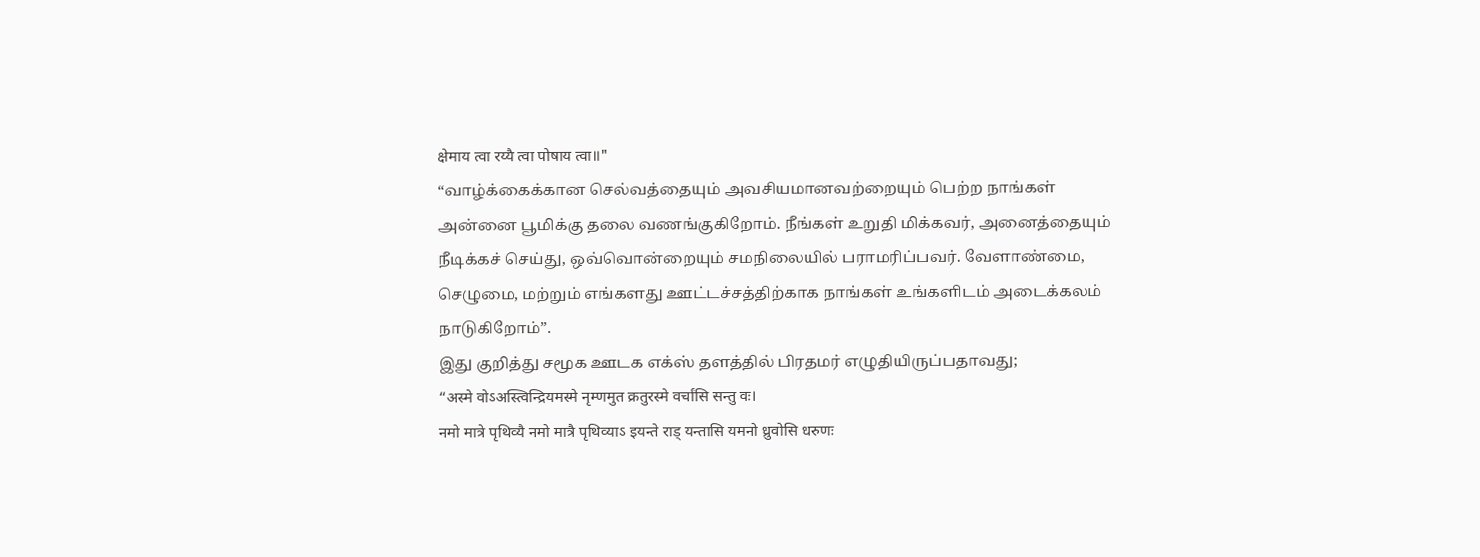क्षेमाय त्वा रय्यै त्वा पोषाय त्वा॥"
“வாழ்க்கைக்கான செல்வத்தையும் அவசியமானவற்றையும் பெற்ற நாங்கள் அன்னை பூமிக்கு தலை வணங்குகிறோம். நீங்கள் உறுதி மிக்கவர், அனைத்தையும் நீடிக்கச் செய்து, ஒவ்வொன்றையும் சமநிலையில் பராமரிப்பவர். வேளாண்மை, செழுமை, மற்றும் எங்களது ஊட்டச்சத்திற்காக நாங்கள் உங்களிடம் அடைக்கலம் நாடுகிறோம்”.
இது குறித்து சமூக ஊடக எக்ஸ் தளத்தில் பிரதமர் எழுதியிருப்பதாவது;
“अस्मे वोऽअस्त्विन्द्रियमस्मे नृम्णमुत क्रतुरस्मे वर्चांसि सन्तु वः।
नमो मात्रे पृथिव्यै नमो मात्रै पृथिव्याऽ इयन्ते राड् यन्तासि यमनो ध्रुवोसि धरुणः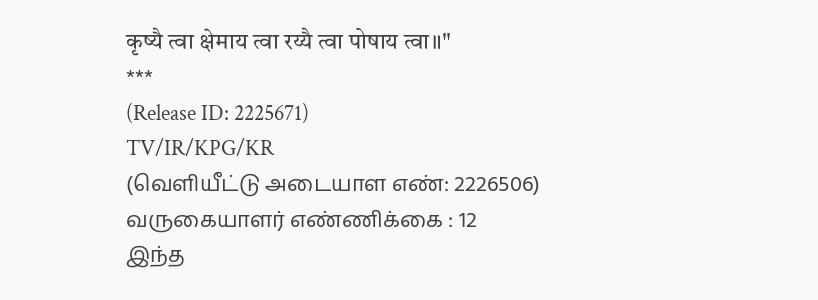कृष्यै त्वा क्षेमाय त्वा रय्यै त्वा पोषाय त्वा॥"
***
(Release ID: 2225671)
TV/IR/KPG/KR
(வெளியீட்டு அடையாள எண்: 2226506)
வருகையாளர் எண்ணிக்கை : 12
இந்த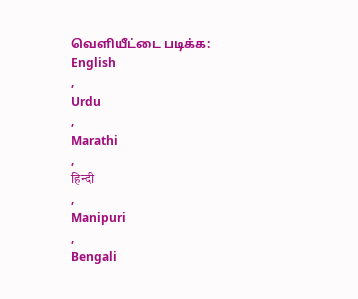வெளியீட்டை படிக்க:
English
,
Urdu
,
Marathi
,
हिन्दी
,
Manipuri
,
Bengali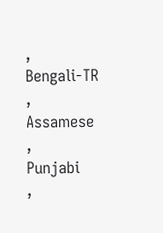,
Bengali-TR
,
Assamese
,
Punjabi
,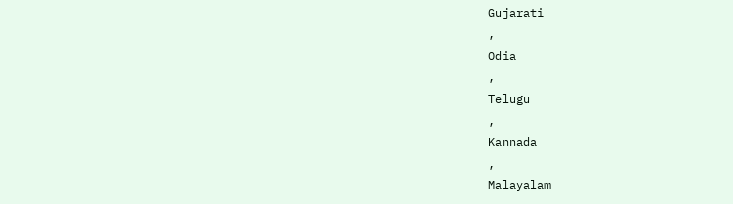Gujarati
,
Odia
,
Telugu
,
Kannada
,
Malayalam